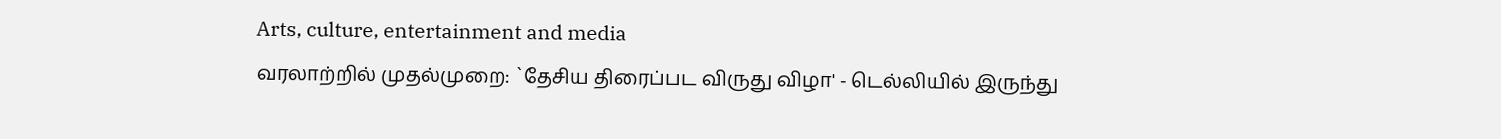Arts, culture, entertainment and media
வரலாற்றில் முதல்முறை: `தேசிய திரைப்பட விருது விழா' - டெல்லியில் இருந்து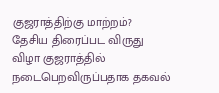குஜராத்திற்கு மாற்றம்?
தேசிய திரைப்பட விருது விழா குஜராத்தில் நடைபெறவிருப்பதாக தகவல்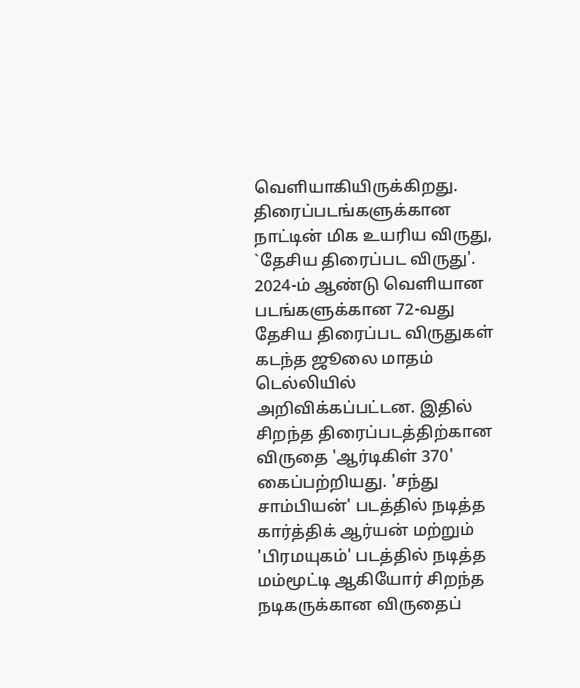வெளியாகியிருக்கிறது.
திரைப்படங்களுக்கான நாட்டின் மிக உயரிய விருது, `தேசிய திரைப்பட விருது'. 2024-ம் ஆண்டு வெளியான படங்களுக்கான 72-வது தேசிய திரைப்பட விருதுகள் கடந்த ஜூலை மாதம் டெல்லியில் அறிவிக்கப்பட்டன. இதில் சிறந்த திரைப்படத்திற்கான விருதை 'ஆர்டிகிள் 370' கைப்பற்றியது. 'சந்து சாம்பியன்' படத்தில் நடித்த கார்த்திக் ஆர்யன் மற்றும் 'பிரமயுகம்' படத்தில் நடித்த மம்மூட்டி ஆகியோர் சிறந்த நடிகருக்கான விருதைப்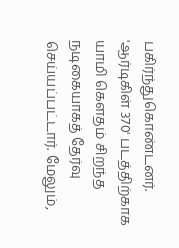பகிர்ந்துகொண்டனர்.
'ஆர்டிகிள் 370' படத்திற்காக யாமி கௌதம் சிறந்த நடிகையாகத் தேர்வு செய்யப்பட்டார். மேலும்,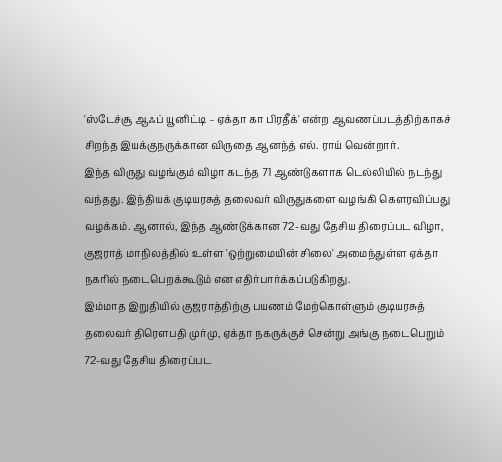'ஸ்டேச்சூ ஆஃப் யூனிட்டி – ஏக்தா கா பிரதீக்' என்ற ஆவணப்படத்திற்காகச் சிறந்த இயக்குநருக்கான விருதை ஆனந்த் எல். ராய் வென்றார்.
இந்த விருது வழங்கும் விழா கடந்த 71 ஆண்டுகளாக டெல்லியில் நடந்து வந்தது. இந்தியக் குடியரசுத் தலைவர் விருதுகளை வழங்கி கௌரவிப்பது வழக்கம். ஆனால், இந்த ஆண்டுக்கான 72-வது தேசிய திரைப்பட விழா, குஜராத் மாநிலத்தில் உள்ள 'ஒற்றுமையின் சிலை' அமைந்துள்ள ஏக்தா நகரில் நடைபெறக்கூடும் என எதிர்பார்க்கப்படுகிறது.
இம்மாத இறுதியில் குஜராத்திற்கு பயணம் மேற்கொள்ளும் குடியரசுத் தலைவர் திரௌபதி முர்மு, ஏக்தா நகருக்குச் சென்று அங்கு நடைபெறும் 72-வது தேசிய திரைப்பட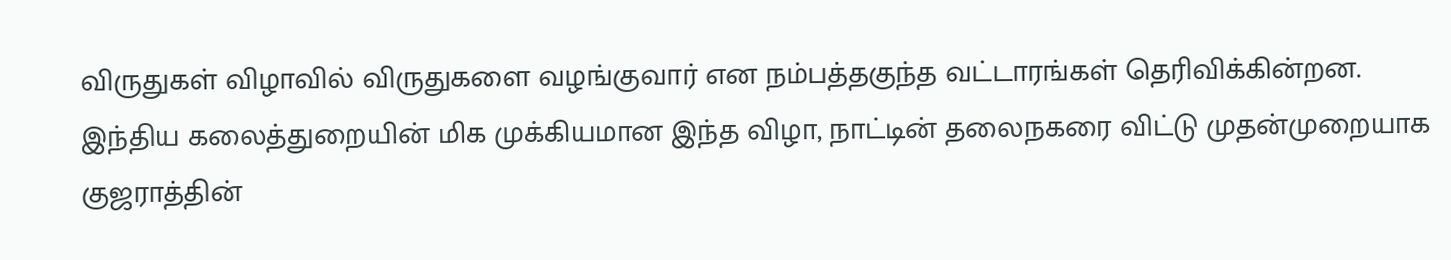விருதுகள் விழாவில் விருதுகளை வழங்குவார் என நம்பத்தகுந்த வட்டாரங்கள் தெரிவிக்கின்றன. இந்திய கலைத்துறையின் மிக முக்கியமான இந்த விழா, நாட்டின் தலைநகரை விட்டு முதன்முறையாக குஜராத்தின்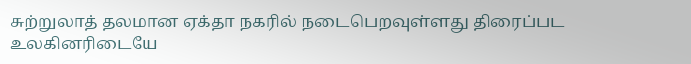சுற்றுலாத் தலமான ஏக்தா நகரில் நடைபெறவுள்ளது திரைப்பட உலகினரிடையே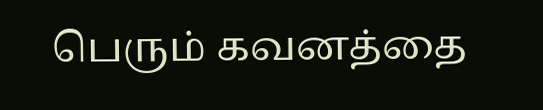பெரும் கவனத்தை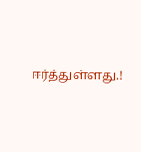ஈர்த்துள்ளது.!